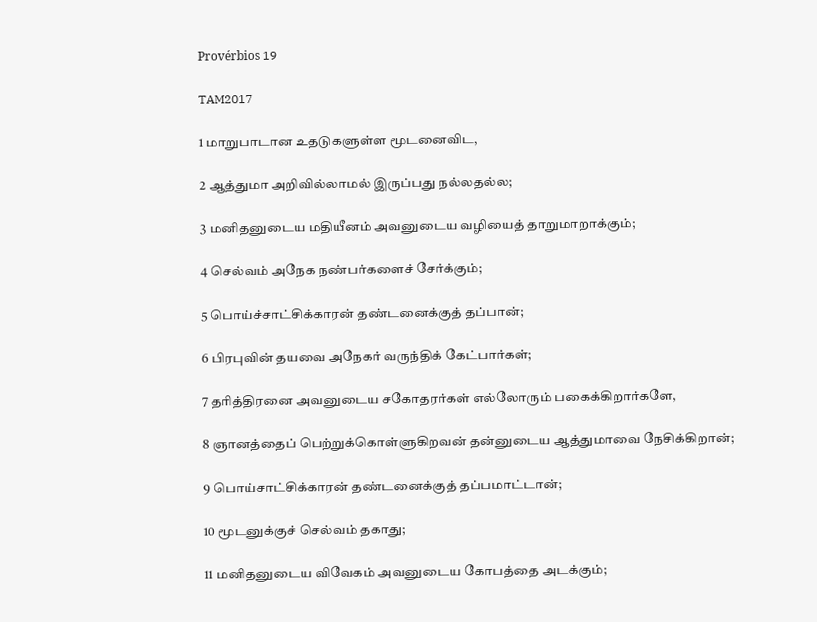Provérbios 19

TAM2017

1 மாறுபாடான உதடுகளுள்ள மூடனைவிட,

2 ஆத்துமா அறிவில்லாமல் இருப்பது நல்லதல்ல;

3 மனிதனுடைய மதியீனம் அவனுடைய வழியைத் தாறுமாறாக்கும்;

4 செல்வம் அநேக நண்பர்களைச் சேர்க்கும்;

5 பொய்ச்சாட்சிக்காரன் தண்டனைக்குத் தப்பான்;

6 பிரபுவின் தயவை அநேகர் வருந்திக் கேட்பார்கள்;

7 தரித்திரனை அவனுடைய சகோதரர்கள் எல்லோரும் பகைக்கிறார்களே,

8 ஞானத்தைப் பெற்றுக்கொள்ளுகிறவன் தன்னுடைய ஆத்துமாவை நேசிக்கிறான்;

9 பொய்சாட்சிக்காரன் தண்டனைக்குத் தப்பமாட்டான்;

10 மூடனுக்குச் செல்வம் தகாது;

11 மனிதனுடைய விவேகம் அவனுடைய கோபத்தை அடக்கும்;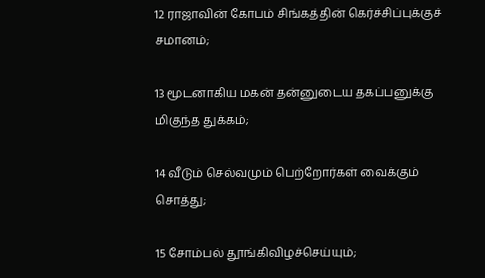12 ராஜாவின் கோபம் சிங்கத்தின் கெர்ச்சிப்புக்குச் சமானம்;

13 மூடனாகிய மகன் தன்னுடைய தகப்பனுக்கு மிகுந்த துக்கம்;

14 வீடும் செல்வமும் பெற்றோர்கள் வைக்கும் சொத்து;

15 சோம்பல் தூங்கிவிழச்செய்யும்;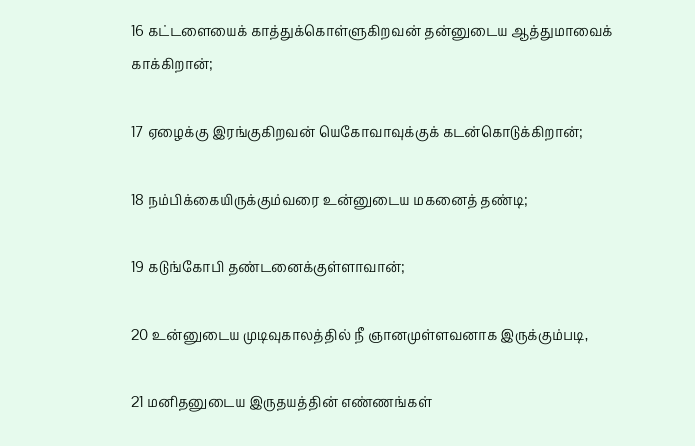16 கட்டளையைக் காத்துக்கொள்ளுகிறவன் தன்னுடைய ஆத்துமாவைக் காக்கிறான்;

17 ஏழைக்கு இரங்குகிறவன் யெகோவாவுக்குக் கடன்கொடுக்கிறான்;

18 நம்பிக்கையிருக்கும்வரை உன்னுடைய மகனைத் தண்டி;

19 கடுங்கோபி தண்டனைக்குள்ளாவான்;

20 உன்னுடைய முடிவுகாலத்தில் நீ ஞானமுள்ளவனாக இருக்கும்படி,

21 மனிதனுடைய இருதயத்தின் எண்ணங்கள்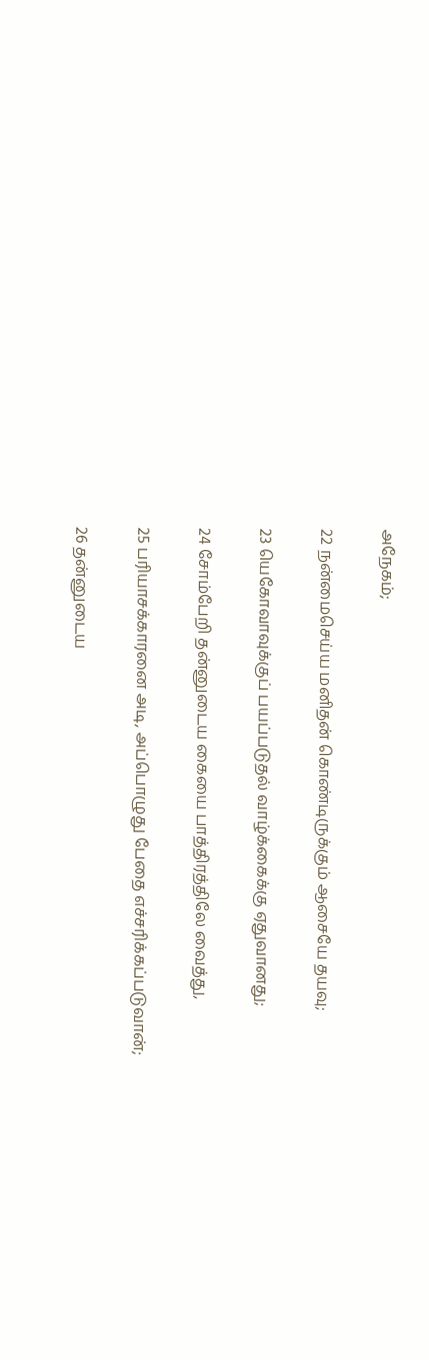அநேகம்;

22 நன்மைசெய்ய மனிதன் கொண்டிருக்கும் ஆசையே தயவு;

23 யெகோவாவுக்குப் பயப்படுதல் வாழ்க்கைக்கு ஏதுவானது;

24 சோம்பேறி தன்னுடைய கையை பாத்திரத்திலே வைத்து,

25 பரியாசக்காரனை அடி, அப்பொழுது பேதை எச்சரிக்கப்படுவான்;

26 தன்னுடைய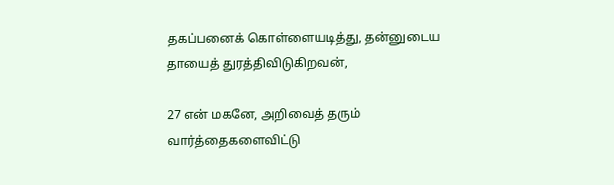தகப்பனைக் கொள்ளையடித்து, தன்னுடைய தாயைத் துரத்திவிடுகிறவன்,

27 என் மகனே, அறிவைத் தரும் வார்த்தைகளைவிட்டு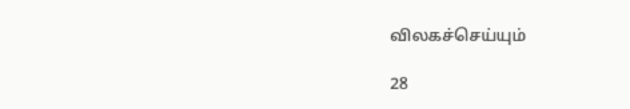விலகச்செய்யும்

28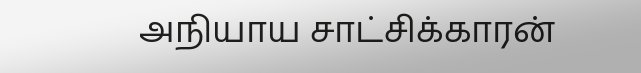அநியாய சாட்சிக்காரன்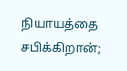நியாயத்தை சபிக்கிறான்;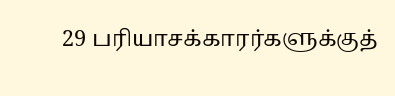29 பரியாசக்காரர்களுக்குத்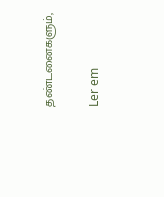தண்டனைகளும்,

Ler em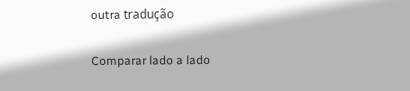outra tradução

Comparar lado a lado